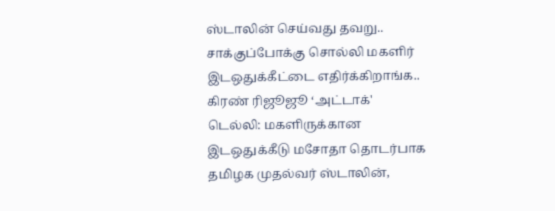ஸ்டாலின் செய்வது தவறு.. சாக்குப்போக்கு சொல்லி மகளிர் இடஒதுக்கீட்டை எதிர்க்கிறாங்க.. கிரண் ரிஜூஜூ ‘அட்டாக்'
டெல்லி: மகளிருக்கான இடஒதுக்கீடு மசோதா தொடர்பாக தமிழக முதல்வர் ஸ்டாலின்,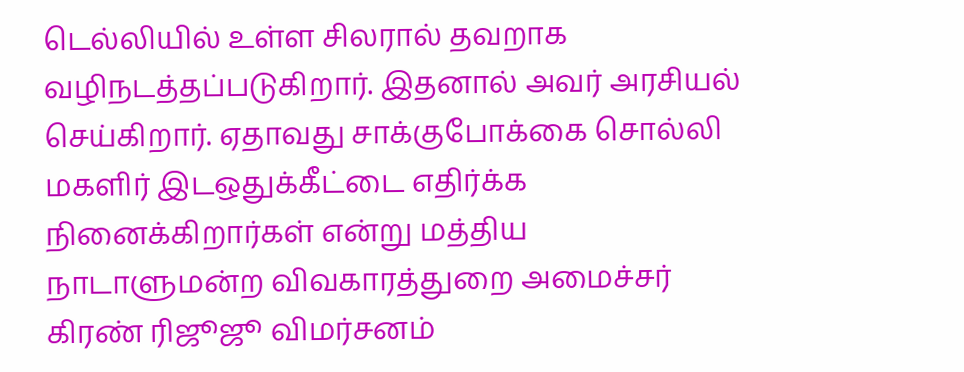டெல்லியில் உள்ள சிலரால் தவறாக வழிநடத்தப்படுகிறார். இதனால் அவர் அரசியல் செய்கிறார். ஏதாவது சாக்குபோக்கை சொல்லி மகளிர் இடஒதுக்கீட்டை எதிர்க்க நினைக்கிறார்கள் என்று மத்திய நாடாளுமன்ற விவகாரத்துறை அமைச்சர் கிரண் ரிஜூஜூ விமர்சனம்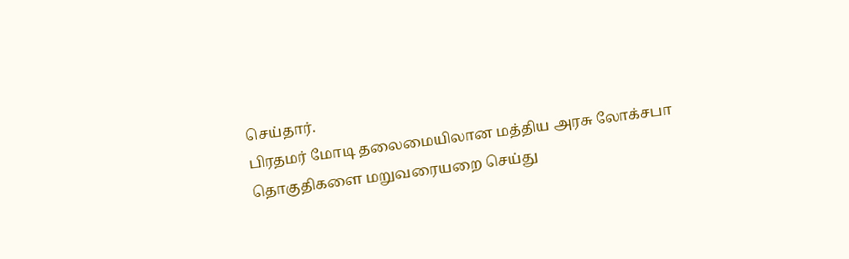செய்தார்.
பிரதமர் மோடி தலைமையிலான மத்திய அரசு லோக்சபா தொகுதிகளை மறுவரையறை செய்து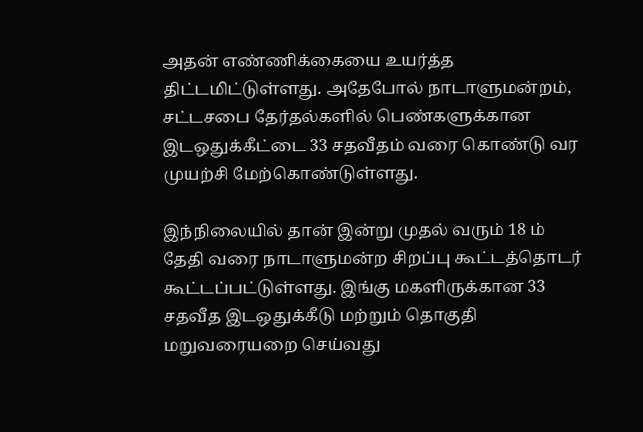அதன் எண்ணிக்கையை உயர்த்த திட்டமிட்டுள்ளது. அதேபோல் நாடாளுமன்றம், சட்டசபை தேர்தல்களில் பெண்களுக்கான இடஒதுக்கீட்டை 33 சதவீதம் வரை கொண்டு வர முயற்சி மேற்கொண்டுள்ளது.

இந்நிலையில் தான் இன்று முதல் வரும் 18 ம் தேதி வரை நாடாளுமன்ற சிறப்பு கூட்டத்தொடர் கூட்டப்பட்டுள்ளது. இங்கு மகளிருக்கான 33 சதவீத இடஒதுக்கீடு மற்றும் தொகுதி மறுவரையறை செய்வது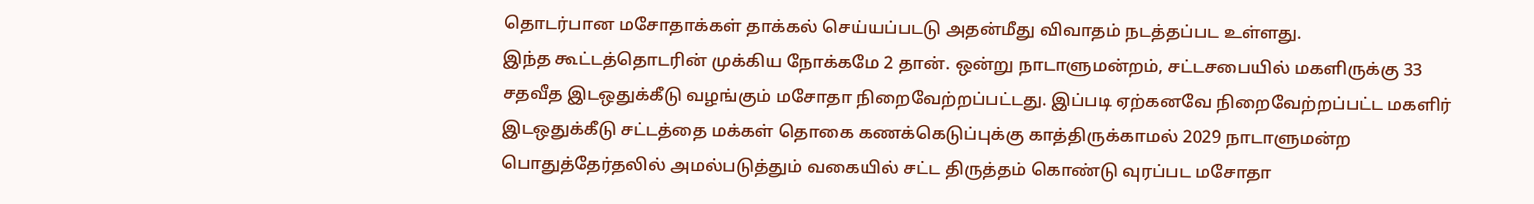தொடர்பான மசோதாக்கள் தாக்கல் செய்யப்படடு அதன்மீது விவாதம் நடத்தப்பட உள்ளது.
இந்த கூட்டத்தொடரின் முக்கிய நோக்கமே 2 தான். ஒன்று நாடாளுமன்றம், சட்டசபையில் மகளிருக்கு 33 சதவீத இடஒதுக்கீடு வழங்கும் மசோதா நிறைவேற்றப்பட்டது. இப்படி ஏற்கனவே நிறைவேற்றப்பட்ட மகளிர் இடஒதுக்கீடு சட்டத்தை மக்கள் தொகை கணக்கெடுப்புக்கு காத்திருக்காமல் 2029 நாடாளுமன்ற பொதுத்தேர்தலில் அமல்படுத்தும் வகையில் சட்ட திருத்தம் கொண்டு வுரப்பட மசோதா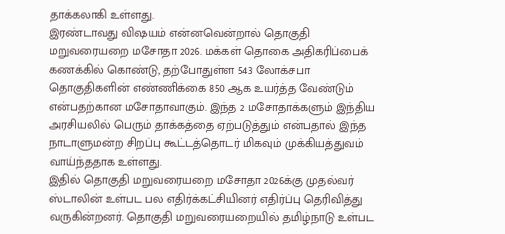தாக்கலாகி உள்ளது.
இரண்டாவது விஷயம் என்னவென்றால் தொகுதி மறுவரையறை மசோதா 2026. மக்கள் தொகை அதிகரிப்பைக் கணக்கில் கொண்டு, தற்போதுள்ள 543 லோக்சபா தொகுதிகளின் எண்ணிக்கை 850 ஆக உயர்த்த வேண்டும் என்பதற்கான மசோதாவாகும். இந்த 2 மசோதாக்களும் இந்திய அரசியலில் பெரும் தாக்கத்தை ஏற்படுத்தும் என்பதால் இந்த நாடாளுமன்ற சிறப்பு கூட்டத்தொடர் மிகவும் முக்கியத்துவம் வாய்ந்ததாக உள்ளது.
இதில் தொகுதி மறுவரையறை மசோதா 2026க்கு முதல்வர் ஸ்டாலின் உள்பட பல எதிர்க்கட்சியினர் எதிர்ப்பு தெரிவித்து வருகின்றனர். தொகுதி மறுவரையறையில் தமிழ்நாடு உள்பட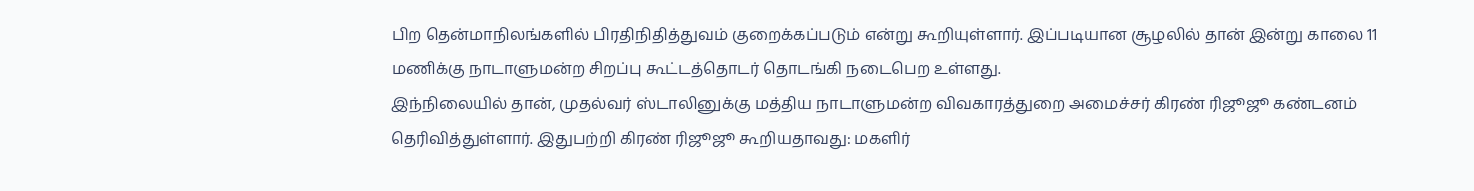பிற தென்மாநிலங்களில் பிரதிநிதித்துவம் குறைக்கப்படும் என்று கூறியுள்ளார். இப்படியான சூழலில் தான் இன்று காலை 11 மணிக்கு நாடாளுமன்ற சிறப்பு கூட்டத்தொடர் தொடங்கி நடைபெற உள்ளது.
இந்நிலையில் தான், முதல்வர் ஸ்டாலினுக்கு மத்திய நாடாளுமன்ற விவகாரத்துறை அமைச்சர் கிரண் ரிஜூஜூ கண்டனம் தெரிவித்துள்ளார். இதுபற்றி கிரண் ரிஜூஜூ கூறியதாவது: மகளிர்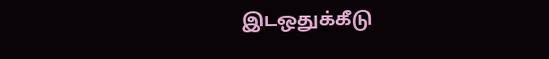இடஒதுக்கீடு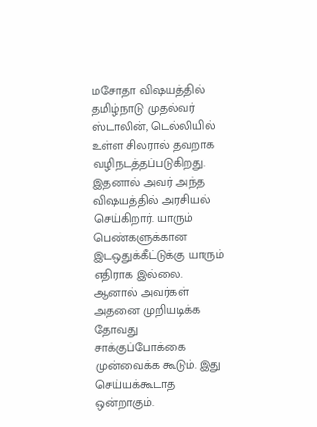மசோதா விஷயத்தில் தமிழ்நாடு முதல்வர் ஸ்டாலின், டெல்லியில் உள்ள சிலரால் தவறாக வழிநடத்தப்படுகிறது. இதனால் அவர் அந்த விஷயத்தில் அரசியல் செய்கிறார். யாரும் பெண்களுக்கான இடஒதுக்கீட்டுக்கு யாரும் எதிராக இல்லை. ஆனால் அவர்கள் அதனை முறியடிக்க தோவது சாக்குப்போக்கை முன்வைக்க கூடும். இது செய்யக்கூடாத ஒன்றாகும்.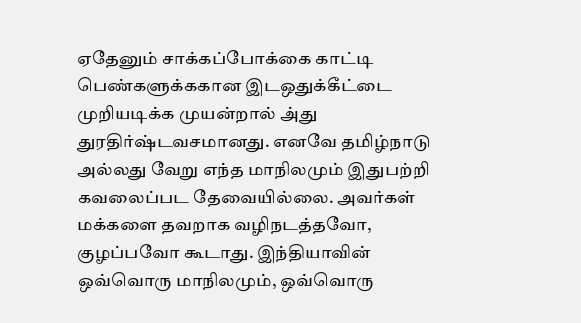ஏதேனும் சாக்கப்போக்கை காட்டி பெண்களுக்ககான இடஒதுக்கீட்டை முறியடிக்க முயன்றால் அ்து துரதிர்ஷ்டவசமானது. எனவே தமிழ்நாடு அல்லது வேறு எந்த மாநிலமும் இதுபற்றி கவலைப்பட தேவையில்லை. அவர்கள் மக்களை தவறாக வழிநடத்தவோ, குழப்பவோ கூடாது. இந்தியாவின் ஒவ்வொரு மாநிலமும், ஒவ்வொரு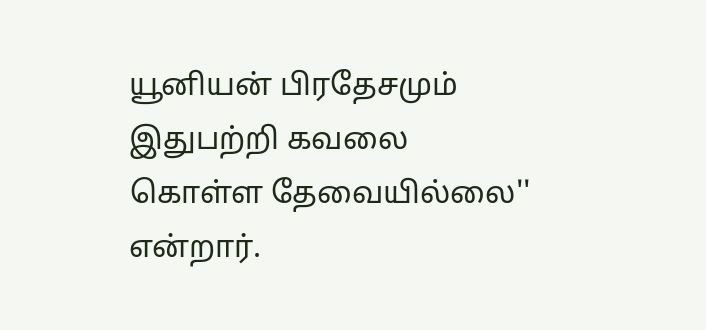யூனியன் பிரதேசமும் இதுபற்றி கவலை கொள்ள தேவையில்லை'' என்றார்.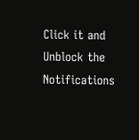Click it and Unblock the Notifications